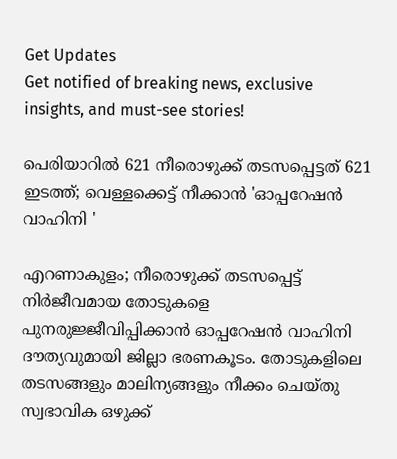Get Updates
Get notified of breaking news, exclusive insights, and must-see stories!

പെരിയാറിൽ 621 നീരൊഴുക്ക് തടസപ്പെട്ടത് 621 ഇടത്ത്; വെള്ളക്കെട്ട് നീക്കാൻ 'ഓപ്പറേഷൻ വാഹിനി '

എറണാകുളം; നീരൊഴുക്ക് തടസപ്പെട്ട് നിര്‍ജീവമായ തോടുകളെ പുനരുജ്ജീവിപ്പിക്കാന്‍ ഓപ്പറേഷന്‍ വാഹിനി ദൗത്യവുമായി ജില്ലാ ഭരണകൂടം. തോടുകളിലെ തടസങ്ങളും മാലിന്യങ്ങളും നീക്കം ചെയ്തു സ്വഭാവിക ഒഴുക്ക്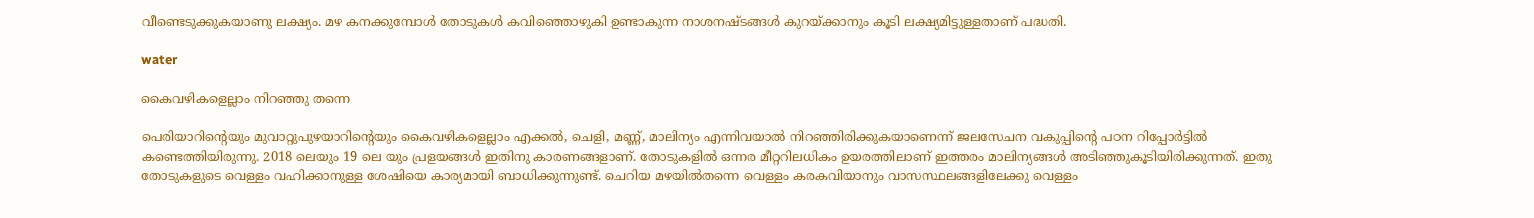വീണ്ടെടുക്കുകയാണു ലക്ഷ്യം. മഴ കനക്കുമ്പോള്‍ തോടുകള്‍ കവിഞ്ഞൊഴുകി ഉണ്ടാകുന്ന നാശനഷ്ടങ്ങള്‍ കുറയ്ക്കാനും കൂടി ലക്ഷ്യമിട്ടുള്ളതാണ് പദ്ധതി.

water

കൈവഴികളെല്ലാം നിറഞ്ഞു തന്നെ

പെരിയാറിന്റെയും മുവാറ്റുപുഴയാറിന്റെയും കൈവഴികളെല്ലാം എക്കല്‍, ചെളി, മണ്ണ്, മാലിന്യം എന്നിവയാല്‍ നിറഞ്ഞിരിക്കുകയാണെന്ന് ജലസേചന വകുപ്പിന്റെ പഠന റിപ്പോര്‍ട്ടില്‍ കണ്ടെത്തിയിരുന്നു. 2018 ലെയും 19 ലെ യും പ്രളയങ്ങള്‍ ഇതിനു കാരണങ്ങളാണ്. തോടുകളില്‍ ഒന്നര മീറ്ററിലധികം ഉയരത്തിലാണ് ഇത്തരം മാലിന്യങ്ങള്‍ അടിഞ്ഞുകൂടിയിരിക്കുന്നത്. ഇതു തോടുകളുടെ വെള്ളം വഹിക്കാനുള്ള ശേഷിയെ കാര്യമായി ബാധിക്കുന്നുണ്ട്. ചെറിയ മഴയില്‍തന്നെ വെള്ളം കരകവിയാനും വാസസ്ഥലങ്ങളിലേക്കു വെള്ളം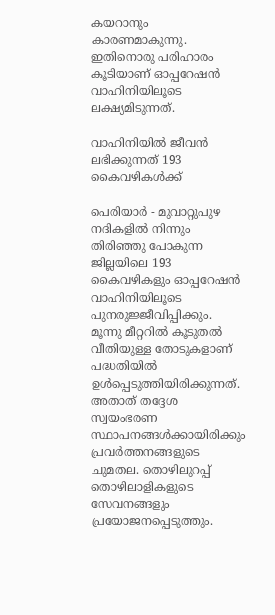കയറാനും കാരണമാകുന്നു. ഇതിനൊരു പരിഹാരം കൂടിയാണ് ഓപ്പറേഷന്‍ വാഹിനിയിലൂടെ ലക്ഷ്യമിടുന്നത്.

വാഹിനിയില്‍ ജീവന്‍ ലഭിക്കുന്നത് 193 കൈവഴികള്‍ക്ക്

പെരിയാര്‍ - മുവാറ്റുപുഴ നദികളില്‍ നിന്നും തിരിഞ്ഞു പോകുന്ന ജില്ലയിലെ 193 കൈവഴികളും ഓപ്പറേഷന്‍ വാഹിനിയിലൂടെ പുനരുജ്ജീവിപ്പിക്കും. മൂന്നു മീറ്ററില്‍ കൂടുതല്‍ വീതിയുള്ള തോടുകളാണ് പദ്ധതിയില്‍ ഉള്‍പ്പെടുത്തിയിരിക്കുന്നത്. അതാത് തദ്ദേശ സ്വയംഭരണ സ്ഥാപനങ്ങള്‍ക്കായിരിക്കും പ്രവര്‍ത്തനങ്ങളുടെ ചുമതല. തൊഴിലുറപ്പ് തൊഴിലാളികളുടെ സേവനങ്ങളും പ്രയോജനപ്പെടുത്തും.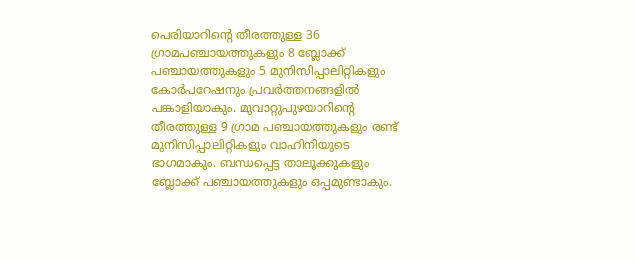പെരിയാറിന്റെ തീരത്തുള്ള 36 ഗ്രാമപഞ്ചായത്തുകളും 8 ബ്ലോക്ക് പഞ്ചായത്തുകളും 5 മുനിസിപ്പാലിറ്റികളും കോര്‍പറേഷനും പ്രവര്‍ത്തനങ്ങളില്‍ പങ്കാളിയാകും. മുവാറ്റുപുഴയാറിന്റെ തീരത്തുള്ള 9 ഗ്രാമ പഞ്ചായത്തുകളും രണ്ട് മുനിസിപ്പാലിറ്റികളും വാഹിനിയുടെ ഭാഗമാകും. ബന്ധപ്പെട്ട താലൂക്കുകളും ബ്ലോക്ക് പഞ്ചായത്തുകളും ഒപ്പമുണ്ടാകും.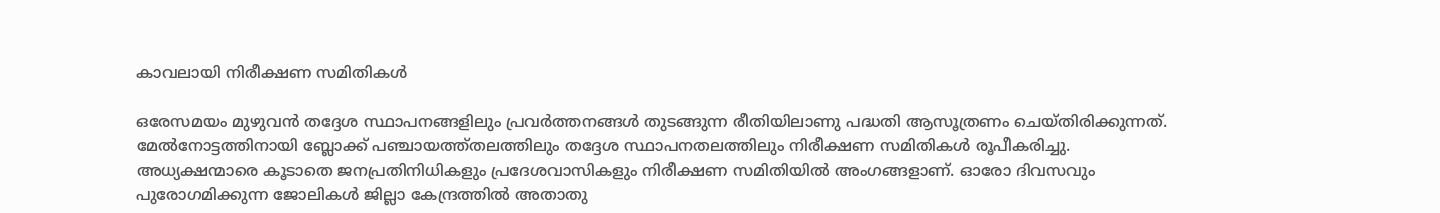കാവലായി നിരീക്ഷണ സമിതികള്‍

ഒരേസമയം മുഴുവന്‍ തദ്ദേശ സ്ഥാപനങ്ങളിലും പ്രവര്‍ത്തനങ്ങള്‍ തുടങ്ങുന്ന രീതിയിലാണു പദ്ധതി ആസൂത്രണം ചെയ്തിരിക്കുന്നത്. മേല്‍നോട്ടത്തിനായി ബ്ലോക്ക് പഞ്ചായത്ത്തലത്തിലും തദ്ദേശ സ്ഥാപനതലത്തിലും നിരീക്ഷണ സമിതികള്‍ രൂപീകരിച്ചു. അധ്യക്ഷന്മാരെ കൂടാതെ ജനപ്രതിനിധികളും പ്രദേശവാസികളും നിരീക്ഷണ സമിതിയില്‍ അംഗങ്ങളാണ്. ഓരോ ദിവസവും പുരോഗമിക്കുന്ന ജോലികള്‍ ജില്ലാ കേന്ദ്രത്തില്‍ അതാതു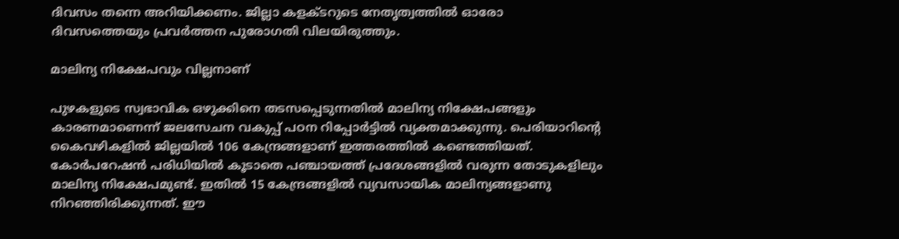ദിവസം തന്നെ അറിയിക്കണം. ജില്ലാ കളക്ടറുടെ നേതൃത്വത്തില്‍ ഓരോ ദിവസത്തെയും പ്രവര്‍ത്തന പുരോഗതി വിലയിരുത്തും.

മാലിന്യ നിക്ഷേപവും വില്ലനാണ്

പുഴകളുടെ സ്വഭാവിക ഒഴുക്കിനെ തടസപ്പെടുന്നതില്‍ മാലിന്യ നിക്ഷേപങ്ങളും കാരണമാണെന്ന് ജലസേചന വകുപ്പ് പഠന റിപ്പോര്‍ട്ടില്‍ വ്യക്തമാക്കുന്നു. പെരിയാറിന്റെ കൈവഴികളില്‍ ജില്ലയില്‍ 106 കേന്ദ്രങ്ങളാണ് ഇത്തരത്തില്‍ കണ്ടെത്തിയത്. കോര്‍പറേഷന്‍ പരിധിയില്‍ കൂടാതെ പഞ്ചായത്ത് പ്രദേശങ്ങളില്‍ വരുന്ന തോടുകളിലും മാലിന്യ നിക്ഷേപമുണ്ട്. ഇതില്‍ 15 കേന്ദ്രങ്ങളില്‍ വ്യവസായിക മാലിന്യങ്ങളാണു നിറഞ്ഞിരിക്കുന്നത്. ഈ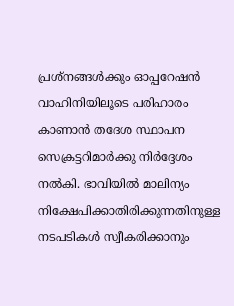പ്രശ്നങ്ങള്‍ക്കും ഓപ്പറേഷന്‍ വാഹിനിയിലൂടെ പരിഹാരം കാണാന്‍ തദേശ സ്ഥാപന സെക്രട്ടറിമാര്‍ക്കു നിര്‍ദ്ദേശം നല്‍കി. ഭാവിയില്‍ മാലിന്യം നിക്ഷേപിക്കാതിരിക്കുന്നതിനുള്ള നടപടികള്‍ സ്വീകരിക്കാനും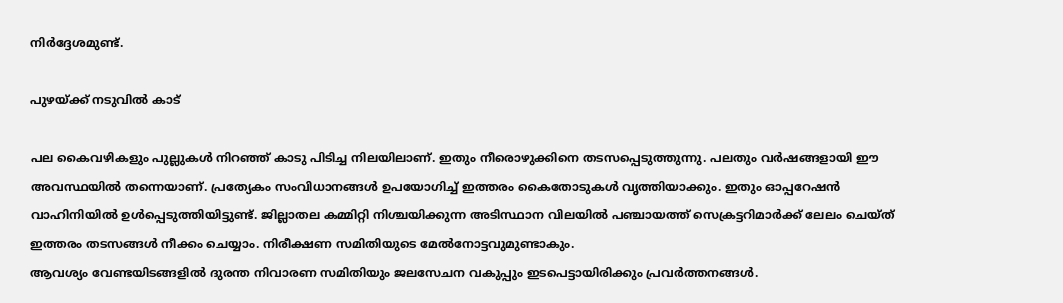നിര്‍ദ്ദേശമുണ്ട്.

പുഴയ്ക്ക് നടുവില്‍ കാട്

പല കൈവഴികളും പുല്ലുകള്‍ നിറഞ്ഞ് കാടു പിടിച്ച നിലയിലാണ്. ഇതും നീരൊഴുക്കിനെ തടസപ്പെടുത്തുന്നു. പലതും വര്‍ഷങ്ങളായി ഈ അവസ്ഥയില്‍ തന്നെയാണ്. പ്രത്യേകം സംവിധാനങ്ങള്‍ ഉപയോഗിച്ച് ഇത്തരം കൈതോടുകള്‍ വൃത്തിയാക്കും. ഇതും ഓപ്പറേഷന്‍ വാഹിനിയില്‍ ഉള്‍പ്പെടുത്തിയിട്ടുണ്ട്. ജില്ലാതല കമ്മിറ്റി നിശ്ചയിക്കുന്ന അടിസ്ഥാന വിലയില്‍ പഞ്ചായത്ത് സെക്രട്ടറിമാര്‍ക്ക് ലേലം ചെയ്ത് ഇത്തരം തടസങ്ങള്‍ നീക്കം ചെയ്യാം. നിരീക്ഷണ സമിതിയുടെ മേല്‍നോട്ടവുമുണ്ടാകും.
ആവശ്യം വേണ്ടയിടങ്ങളില്‍ ദുരന്ത നിവാരണ സമിതിയും ജലസേചന വകുപ്പും ഇടപെട്ടായിരിക്കും പ്രവര്‍ത്തനങ്ങള്‍.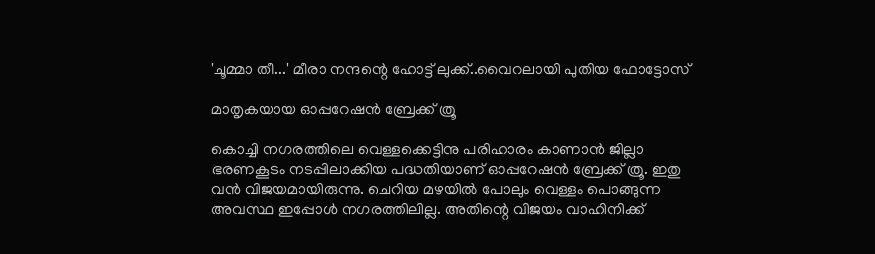'ചൂമ്മാ തീ...' മീരാ നന്ദന്റെ ഹോട്ട് ലുക്ക്..വൈറലായി പുതിയ ഫോട്ടോസ്

മാതൃകയായ ഓപ്പറേഷന്‍ ബ്രേക്ക് ത്രൂ

കൊച്ചി നഗരത്തിലെ വെള്ളക്കെട്ടിനു പരിഹാരം കാണാന്‍ ജില്ലാ ഭരണകൂടം നടപ്പിലാക്കിയ പദ്ധതിയാണ് ഓപ്പറേഷന്‍ ബ്രേക്ക് ത്രൂ. ഇതു വന്‍ വിജയമായിരുന്നു. ചെറിയ മഴയില്‍ പോലും വെള്ളം പൊങ്ങുന്ന അവസ്ഥ ഇപ്പോള്‍ നഗരത്തിലില്ല. അതിന്റെ വിജയം വാഹിനിക്ക്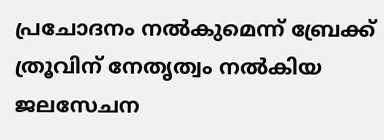പ്രചോദനം നല്‍കുമെന്ന് ബ്രേക്ക് ത്രൂവിന് നേതൃത്വം നല്‍കിയ ജലസേചന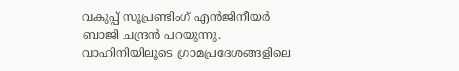വകുപ്പ് സൂപ്രണ്ടിംഗ് എന്‍ജിനീയര്‍ ബാജി ചന്ദ്രന്‍ പറയുന്നു. വാഹിനിയിലൂടെ ഗ്രാമപ്രദേശങ്ങളിലെ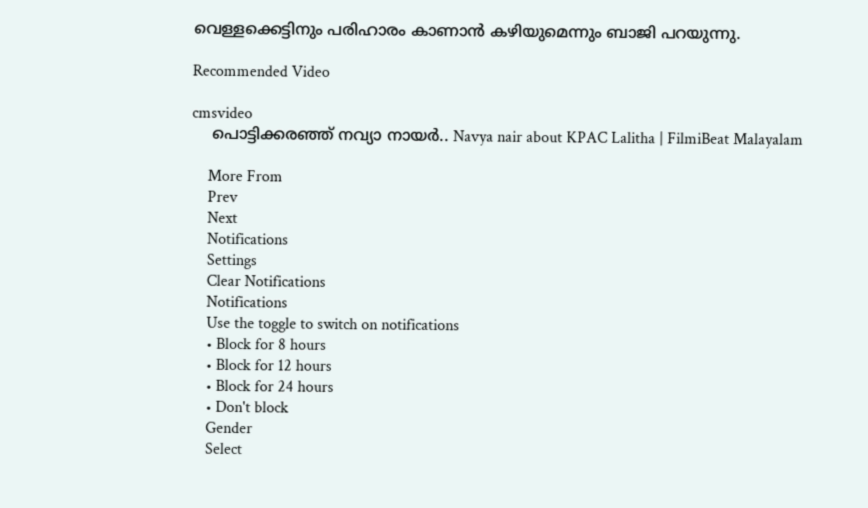വെള്ളക്കെട്ടിനും പരിഹാരം കാണാന്‍ കഴിയുമെന്നും ബാജി പറയുന്നു.

Recommended Video

cmsvideo
    പൊട്ടിക്കരഞ്ഞ് നവ്യാ നായർ.. Navya nair about KPAC Lalitha | FilmiBeat Malayalam

    More From
    Prev
    Next
    Notifications
    Settings
    Clear Notifications
    Notifications
    Use the toggle to switch on notifications
    • Block for 8 hours
    • Block for 12 hours
    • Block for 24 hours
    • Don't block
    Gender
    Select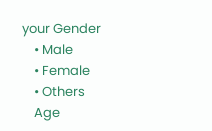your Gender
    • Male
    • Female
    • Others
    Age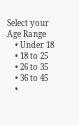Select your Age Range
    • Under 18
    • 18 to 25
    • 26 to 35
    • 36 to 45
    •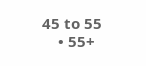45 to 55
    • 55+